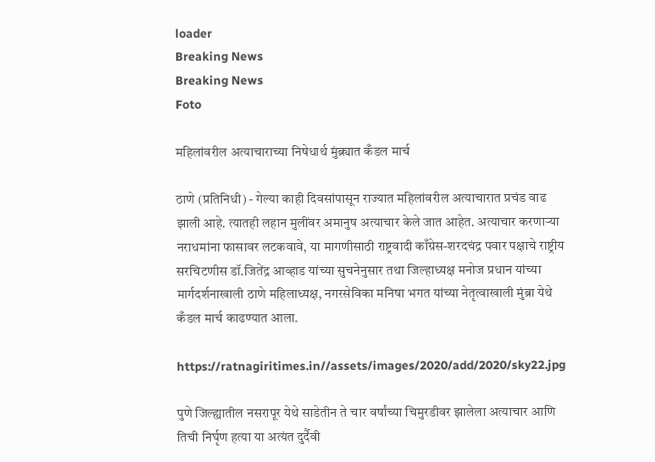loader
Breaking News
Breaking News
Foto

महिलांवरील अत्याचाराच्या निषेधार्थ मुंब्र्यात कँडल मार्च

ठाणे (प्रतिनिधी) - गेल्या काही दिवसांपासून राज्यात महिलांवरील अत्याचारात प्रचंड वाढ झाली आहे. त्यातही लहान मुलींवर अमानुष अत्याचार केले जात आहेत. अत्याचार करणाऱ्या नराधमांना फासावर लटकवावे, या मागणीसाठी राष्ट्रवादी काँग्रेस-शरदचंद्र पवार पक्षाचे राष्ट्रीय सरचिटणीस डॉ.जितेंद्र आव्हाड यांच्या सुचनेनुसार तथा जिल्हाध्यक्ष मनोज प्रधान यांच्या मार्गदर्शनाखाली ठाणे महिलाध्यक्ष, नगरसेविका मनिषा भगत यांच्या नेतृत्वाखाली मुंब्रा येथे कँडल मार्च काढण्यात आला.

https://ratnagiritimes.in//assets/images/2020/add/2020/sky22.jpg

पुणे जिल्ह्यातील नसरापूर येथे साडेतीन ते चार वर्षांच्या चिमुरडीवर झालेला अत्याचार आणि तिची निर्घृण हत्या या अत्यंत दुर्दैवी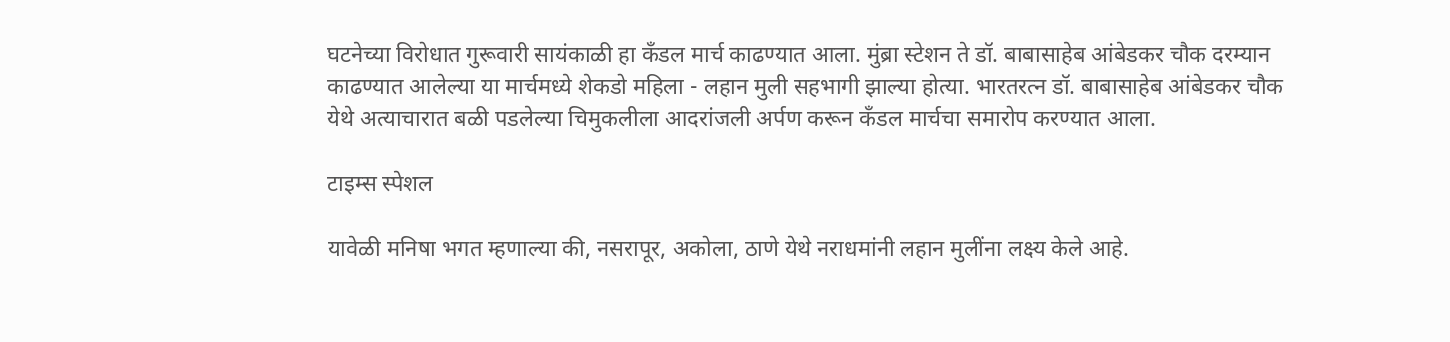घटनेच्या विरोधात गुरूवारी सायंकाळी हा कँडल मार्च काढण्यात आला. मुंब्रा स्टेशन ते डॉ. बाबासाहेब आंबेडकर चौक दरम्यान काढण्यात आलेल्या या मार्चमध्ये शेकडो महिला - लहान मुली सहभागी झाल्या होत्या. भारतरत्न डॉ. बाबासाहेब आंबेडकर चौक येथे अत्याचारात बळी पडलेल्या चिमुकलीला आदरांजली अर्पण करून कँडल मार्चचा समारोप करण्यात आला.

टाइम्स स्पेशल

यावेळी मनिषा भगत म्हणाल्या की, नसरापूर, अकोला, ठाणे येथे नराधमांनी लहान मुलींना लक्ष्य केले आहे.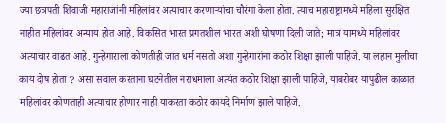ज्या छत्रपती शिवाजी महाराजांनी महिलांवर अत्याचार करणाऱ्यांचा चौरंगा केला होता. त्याच महाराष्ट्रामध्ये महिला सुरक्षित नाहीत महिलांवर अन्याय होत आहे. विकसित भारत प्रगतशील भारत अशी घोषणा दिली जाते; मात्र यामध्ये महिलांवर अत्याचार वाढत आहे. गुन्हेगाराला कोणतीही जात धर्म नसतो अशा गुन्हेगारांना कठोर शिक्षा झाली पाहिजे. या लहान मुलीचा काय दोष होता ? असा सवाल करताना घटनेतील नराधमाला अत्यंत कठोर शिक्षा झाली पाहिजे, याबरोबर यापुढील काळात महिलांवर कोणताही अत्याचार होणार नाही याकरता कठोर कायदे निर्माण झाले पाहिजे.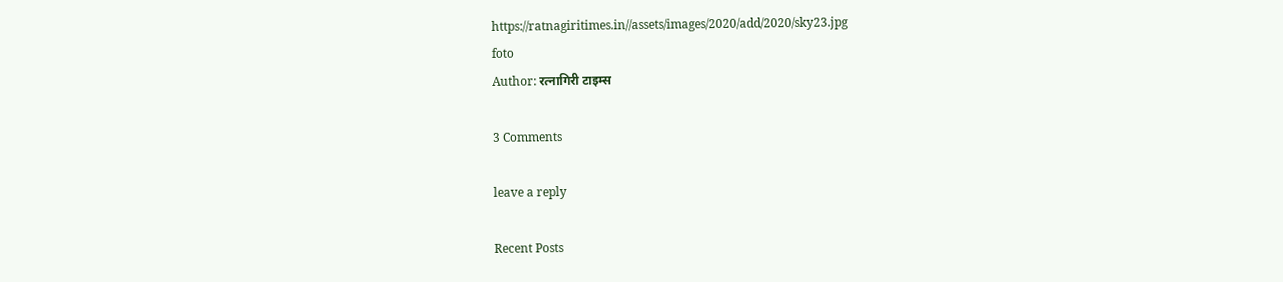https://ratnagiritimes.in//assets/images/2020/add/2020/sky23.jpg
foto
Author: रत्नागिरी टाइम्स

3 Comments

leave a reply

Recent Posts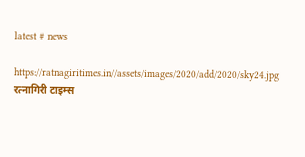latest # news

https://ratnagiritimes.in//assets/images/2020/add/2020/sky24.jpg
रत्नागिरी टाइम्स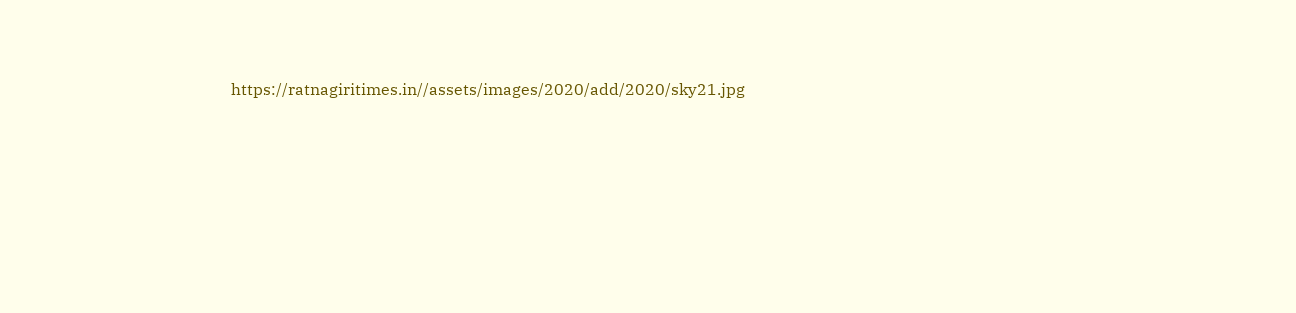https://ratnagiritimes.in//assets/images/2020/add/2020/sky21.jpg